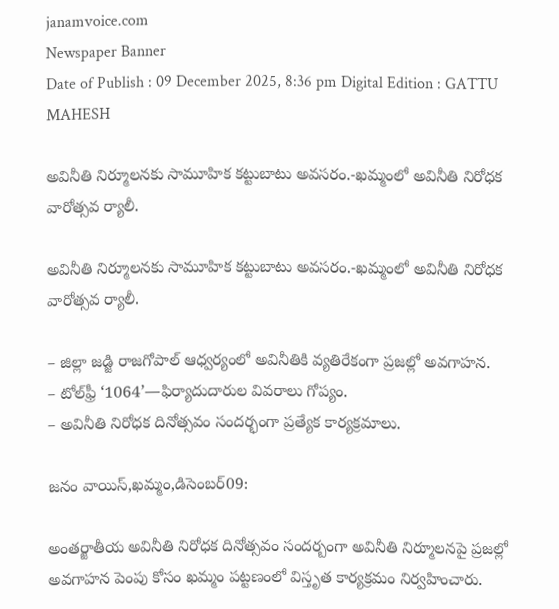janamvoice.com
Newspaper Banner
Date of Publish : 09 December 2025, 8:36 pm Digital Edition : GATTU MAHESH

అవినీతి నిర్మూలనకు సామూహిక కట్టుబాటు అవసరం.-ఖమ్మంలో అవినీతి నిరోధక వారోత్సవ ర్యాలీ.

అవినీతి నిర్మూలనకు సామూహిక కట్టుబాటు అవసరం.-ఖమ్మంలో అవినీతి నిరోధక వారోత్సవ ర్యాలీ.

– జిల్లా జడ్జి రాజగోపాల్ ఆధ్వర్యంలో అవినీతికి వ్యతిరేకంగా ప్రజల్లో అవగాహన.
– టోల్‌ఫ్రీ ‘1064’—ఫిర్యాదుదారుల వివరాలు గోప్యం.
– అవినీతి నిరోధక దినోత్సవం సందర్భంగా ప్రత్యేక కార్యక్రమాలు.

జనం వాయిస్,ఖమ్మం,డిసెంబర్09:

అంతర్జాతీయ అవినీతి నిరోధక దినోత్సవం సందర్బంగా అవినీతి నిర్మూలనపై ప్రజల్లో అవగాహన పెంపు కోసం ఖమ్మం పట్టణంలో విస్తృత కార్యక్రమం నిర్వహించారు.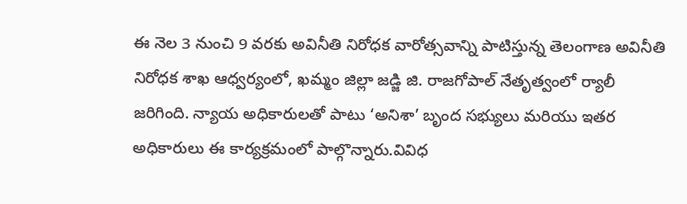ఈ నెల 3 నుంచి 9 వరకు అవినీతి నిరోధక వారోత్సవాన్ని పాటిస్తున్న తెలంగాణ అవినీతి నిరోధక శాఖ ఆధ్వర్యంలో, ఖమ్మం జిల్లా జడ్జి జి. రాజగోపాల్ నేతృత్వంలో ర్యాలీ జరిగింది. న్యాయ అధికారులతో పాటు ‘అనిశా’ బృంద సభ్యులు మరియు ఇతర అధికారులు ఈ కార్యక్రమంలో పాల్గొన్నారు.వివిధ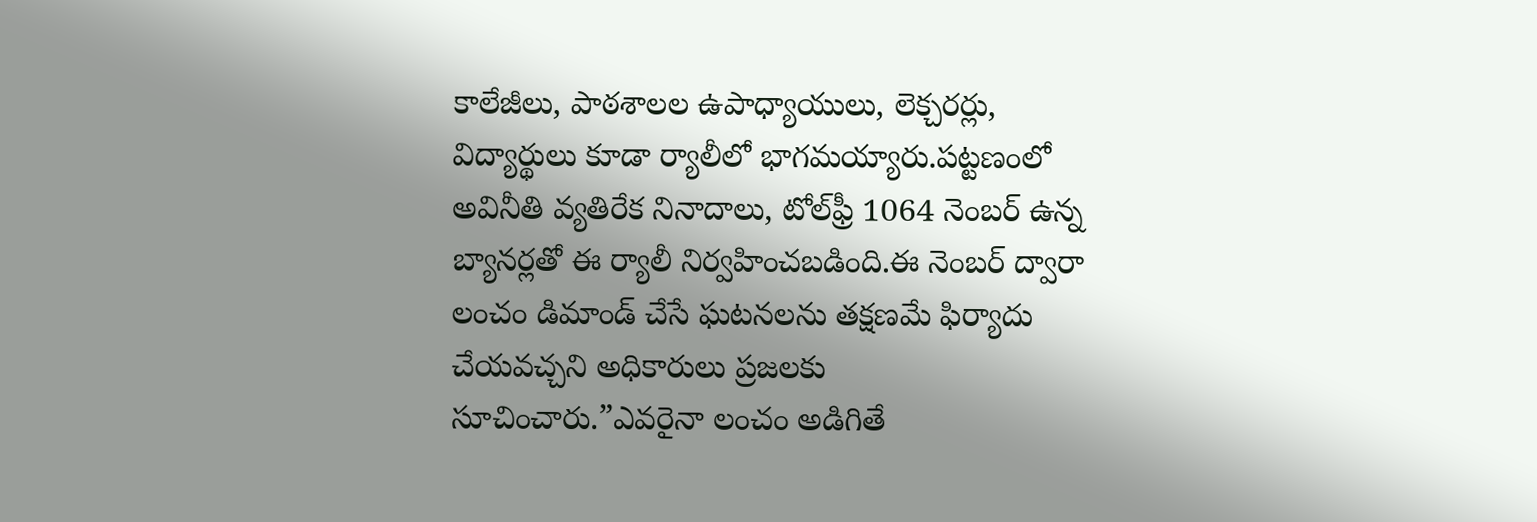కాలేజీలు, పాఠశాలల ఉపాధ్యాయులు, లెక్చరర్లు, విద్యార్థులు కూడా ర్యాలీలో భాగమయ్యారు.పట్టణంలో అవినీతి వ్యతిరేక నినాదాలు, టోల్‌ఫ్రీ 1064 నెంబర్ ఉన్న బ్యానర్లతో ఈ ర్యాలీ నిర్వహించబడింది.ఈ నెంబర్ ద్వారా లంచం డిమాండ్ చేసే ఘటనలను తక్షణమే ఫిర్యాదు చేయవచ్చని అధికారులు ప్రజలకు సూచించారు.”ఎవరైనా లంచం అడిగితే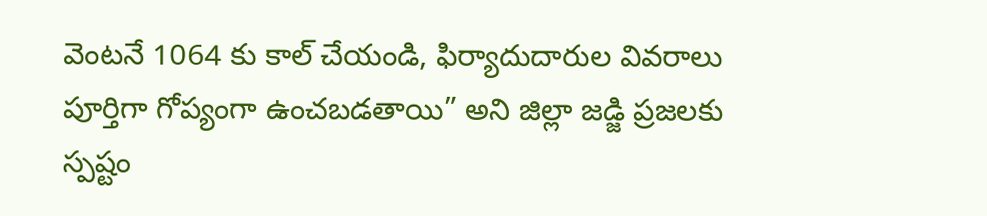వెంటనే 1064 కు కాల్ చేయండి, ఫిర్యాదుదారుల వివరాలు పూర్తిగా గోప్యంగా ఉంచబడతాయి” అని జిల్లా జడ్జి ప్రజలకు స్పష్టం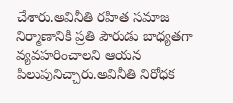చేశారు.అవినీతి రహిత సమాజ నిర్మాణానికి ప్రతి పౌరుడు బాధ్యతగా వ్యవహరించాలని ఆయన పిలుపునిచ్చారు.అవినీతి నిరోధక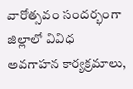వారోత్సవం సందర్భంగా జిల్లాలో వివిధ అవగాహన కార్యక్రమాలు,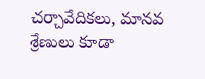చర్చావేదికలు, మానవ శ్రేణులు కూడా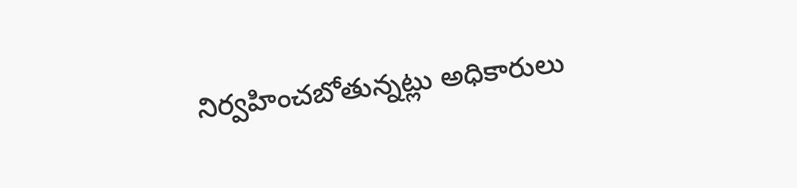నిర్వహించబోతున్నట్లు అధికారులు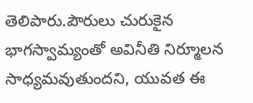తెలిపారు.పౌరులు చురుకైన భాగస్వామ్యంతో అవినీతి నిర్మూలన సాధ్యమవుతుందని, యువత ఈ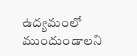ఉద్యమంలో ముందుండాలని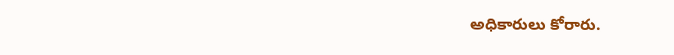అధికారులు కోరారు.